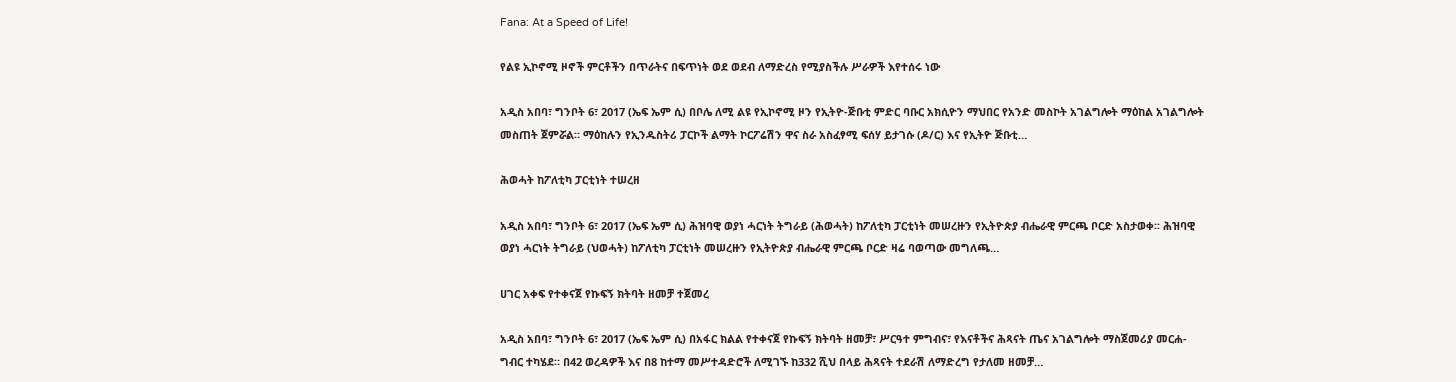Fana: At a Speed of Life!

የልዩ ኢኮኖሚ ዞኖች ምርቶችን በጥራትና በፍጥነት ወደ ወደብ ለማድረስ የሚያስችሉ ሥራዎች እየተሰሩ ነው

አዲስ አበባ፣ ግንቦት 6፣ 2017 (ኤፍ ኤም ሲ) በቦሌ ለሚ ልዩ የኢኮኖሚ ዞን የኢትዮ-ጅቡቲ ምድር ባቡር አክሲዮን ማህበር የአንድ መስኮት አገልግሎት ማዕከል አገልግሎት መስጠት ጀምሯል። ማዕከሉን የኢንዱስትሪ ፓርኮች ልማት ኮርፖሬሽን ዋና ስራ አስፈፃሚ ፍሰሃ ይታገሱ (ዶ/ር) እና የኢትዮ ጅቡቲ…

ሕወሓት ከፖለቲካ ፓርቲነት ተሠረዘ

አዲስ አበባ፣ ግንቦት 6፣ 2017 (ኤፍ ኤም ሲ) ሕዝባዊ ወያነ ሓርነት ትግራይ (ሕወሓት) ከፖለቲካ ፓርቲነት መሠረዙን የኢትዮጵያ ብሔራዊ ምርጫ ቦርድ አስታወቀ፡፡ ሕዝባዊ ወያነ ሓርነት ትግራይ (ህወሓት) ከፖለቲካ ፓርቲነት መሠረዙን የኢትዮጵያ ብሔራዊ ምርጫ ቦርድ ዛሬ ባወጣው መግለጫ…

ሀገር አቀፍ የተቀናጀ የኩፍኝ ክትባት ዘመቻ ተጀመረ

አዲስ አበባ፣ ግንቦት 6፣ 2017 (ኤፍ ኤም ሲ) በአፋር ክልል የተቀናጀ የኩፍኝ ክትባት ዘመቻ፣ ሥርዓተ ምግብና፣ የእናቶችና ሕጻናት ጤና አገልግሎት ማስጀመሪያ መርሐ-ግብር ተካሄደ። በ42 ወረዳዎች እና በ8 ከተማ መሥተዳድሮች ለሚገኙ ከ332 ሺህ በላይ ሕጻናት ተደራሽ ለማድረግ የታለመ ዘመቻ…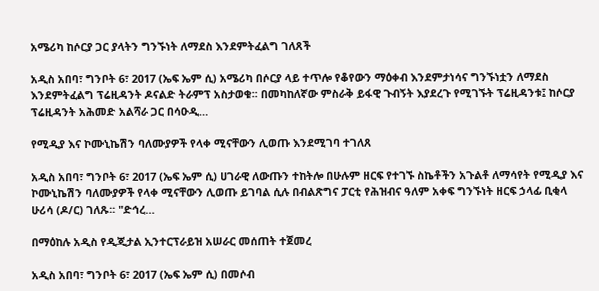አሜሪካ ከሶርያ ጋር ያላትን ግንኙነት ለማደስ እንደምትፈልግ ገለጸች

አዲስ አበባ፣ ግንቦት 6፣ 2017 (ኤፍ ኤም ሲ) አሜሪካ በሶርያ ላይ ተጥሎ የቆየውን ማዕቀብ እንደምታነሳና ግንኙነቷን ለማደስ እንደምትፈልግ ፕሬዚዳንት ዶናልድ ትራምፕ አስታወቁ፡፡ በመካከለኛው ምስራቅ ይፋዊ ጉብኝት እያደረጉ የሚገኙት ፕሬዚዳንቱ፤ ከሶርያ ፕሬዚዳንት አሕመድ አልሻራ ጋር በሳዑዲ…

የሚዲያ እና ኮሙኒኬሽን ባለሙያዎች የላቀ ሚናቸውን ሊወጡ እንደሚገባ ተገለጸ

አዲስ አበባ፣ ግንቦት 6፣ 2017 (ኤፍ ኤም ሲ) ሀገራዊ ለውጡን ተከትሎ በሁሉም ዘርፍ የተገኙ ስኬቶችን አጉልቶ ለማሳየት የሚዲያ እና ኮሙኒኬሽን ባለሙያዎች የላቀ ሚናቸውን ሊወጡ ይገባል ሲሉ በብልጽግና ፓርቲ የሕዝብና ዓለም አቀፍ ግንኙነት ዘርፍ ኃላፊ ቢቂላ ሁሪሳ (ዶ/ር) ገለጹ፡፡ "ድኅረ…

በማዕከሉ አዲስ የዲጂታል ኢንተርፕራይዝ አሠራር መሰጠት ተጀመረ

አዲስ አበባ፣ ግንቦት 6፣ 2017 (ኤፍ ኤም ሲ) በመሶብ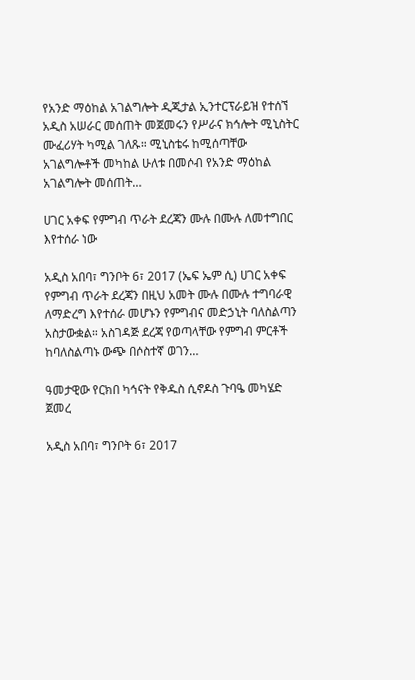የአንድ ማዕከል አገልግሎት ዲጂታል ኢንተርፕራይዝ የተሰኘ አዲስ አሠራር መሰጠት መጀመሩን የሥራና ክኅሎት ሚኒስትር ሙፈሪሃት ካሚል ገለጹ። ሚኒስቴሩ ከሚሰጣቸው አገልግሎቶች መካከል ሁለቱ በመሶብ የአንድ ማዕከል አገልግሎት መሰጠት…

ሀገር አቀፍ የምግብ ጥራት ደረጃን ሙሉ በሙሉ ለመተግበር እየተሰራ ነው

አዲስ አበባ፣ ግንቦት 6፣ 2017 (ኤፍ ኤም ሲ) ሀገር አቀፍ የምግብ ጥራት ደረጃን በዚህ አመት ሙሉ በሙሉ ተግባራዊ ለማድረግ እየተሰራ መሆኑን የምግብና መድኃኒት ባለስልጣን አስታውቋል። አስገዳጅ ደረጃ የወጣላቸው የምግብ ምርቶች ከባለስልጣኑ ውጭ በሶስተኛ ወገን…

ዓመታዊው የርክበ ካኅናት የቅዱስ ሲኖዶስ ጉባዔ መካሄድ ጀመረ

አዲስ አበባ፣ ግንቦት 6፣ 2017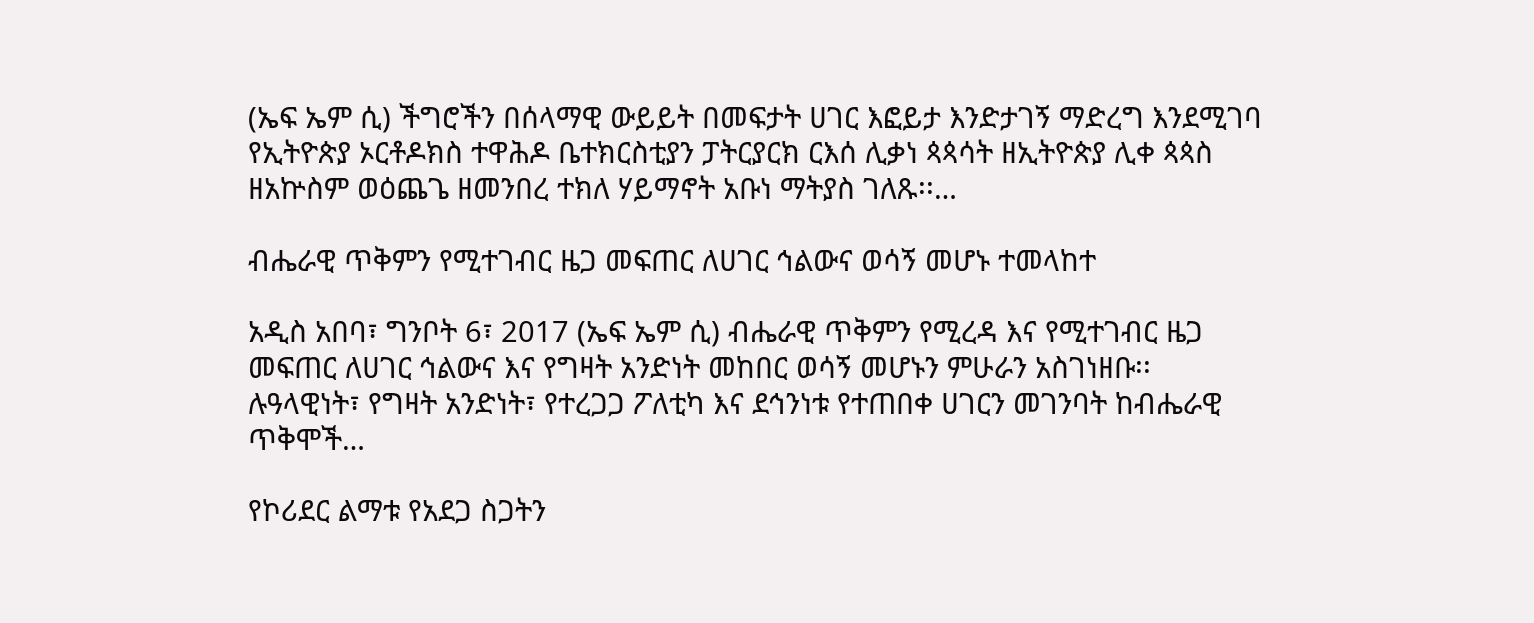(ኤፍ ኤም ሲ) ችግሮችን በሰላማዊ ውይይት በመፍታት ሀገር እፎይታ እንድታገኝ ማድረግ እንደሚገባ የኢትዮጵያ ኦርቶዶክስ ተዋሕዶ ቤተክርስቲያን ፓትርያርክ ርእሰ ሊቃነ ጳጳሳት ዘኢትዮጵያ ሊቀ ጳጳስ ዘአኵስም ወዕጨጌ ዘመንበረ ተክለ ሃይማኖት አቡነ ማትያስ ገለጹ፡፡…

ብሔራዊ ጥቅምን የሚተገብር ዜጋ መፍጠር ለሀገር ኅልውና ወሳኝ መሆኑ ተመላከተ

አዲስ አበባ፣ ግንቦት 6፣ 2017 (ኤፍ ኤም ሲ) ብሔራዊ ጥቅምን የሚረዳ እና የሚተገብር ዜጋ መፍጠር ለሀገር ኅልውና እና የግዛት አንድነት መከበር ወሳኝ መሆኑን ምሁራን አስገነዘቡ፡፡ ሉዓላዊነት፣ የግዛት አንድነት፣ የተረጋጋ ፖለቲካ እና ደኅንነቱ የተጠበቀ ሀገርን መገንባት ከብሔራዊ ጥቅሞች…

የኮሪደር ልማቱ የአደጋ ስጋትን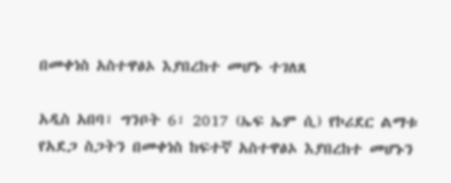በመቀነስ አስተዋፅኦ እያበረከተ መሆኑ ተገለጸ

አዲስ አበባ፣ ግንቦት 6፣ 2017 (ኤፍ ኤም ሲ) የኮሪደር ልማቱ የአደጋ ስጋትን በመቀነስ ከፍተኛ አስተዋፅኦ እያበረከተ መሆኑን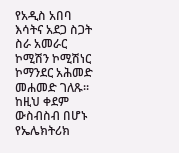የአዲስ አበባ እሳትና አደጋ ስጋት ስራ አመራር ኮሚሽን ኮሚሽነር ኮማንደር አሕመድ መሐመድ ገለጹ፡፡ ከዚህ ቀደም ውስብስብ በሆኑ የኤሌክትሪክ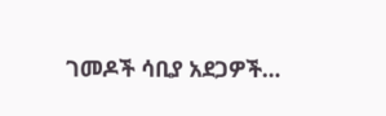ገመዶች ሳቢያ አደጋዎች…